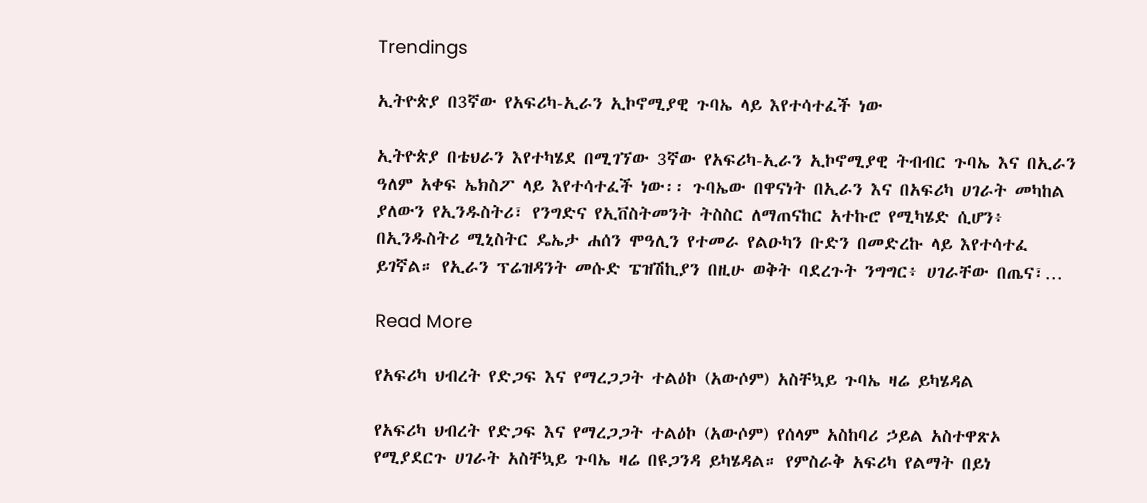Trendings

ኢትዮጵያ በ3ኛው የአፍሪካ-ኢራን ኢኮኖሚያዊ ጉባኤ ላይ እየተሳተፈች ነው

ኢትዮጵያ በቴህራን እየተካሄደ በሚገኘው 3ኛው የአፍሪካ-ኢራን ኢኮኖሚያዊ ትብብር ጉባኤ እና በኢራን ዓለም አቀፍ ኤክስፖ ላይ እየተሳተፈች ነው፡፡ ጉባኤው በዋናነት በኢራን እና በአፍሪካ ሀገራት መካከል ያለውን የኢንዱስትሪ፣ የንግድና የኢቨስትመንት ትስስር ለማጠናከር አተኩሮ የሚካሄድ ሲሆን፥ በኢንዱስትሪ ሚኒስትር ዴኤታ ሐሰን ሞዓሊን የተመራ የልዑካን ቡድን በመድረኩ ላይ እየተሳተፈ ይገኛል። የኢራን ፕሬዝዳንት መሱድ ፔዝሽኪያን በዚሁ ወቅት ባደረጉት ንግግር፥ ሀገራቸው በጤና፣…

Read More

የአፍሪካ ህብረት የድጋፍ እና የማረጋጋት ተልዕኮ (አውሶም) አስቸኳይ ጉባኤ ዛሬ ይካሄዳል

የአፍሪካ ህብረት የድጋፍ እና የማረጋጋት ተልዕኮ (አውሶም) የሰላም አስከባሪ ኃይል አስተዋጽኦ የሚያደርጉ ሀገራት አስቸኳይ ጉባኤ ዛሬ በዩጋንዳ ይካሄዳል። የምስራቅ አፍሪካ የልማት በይነ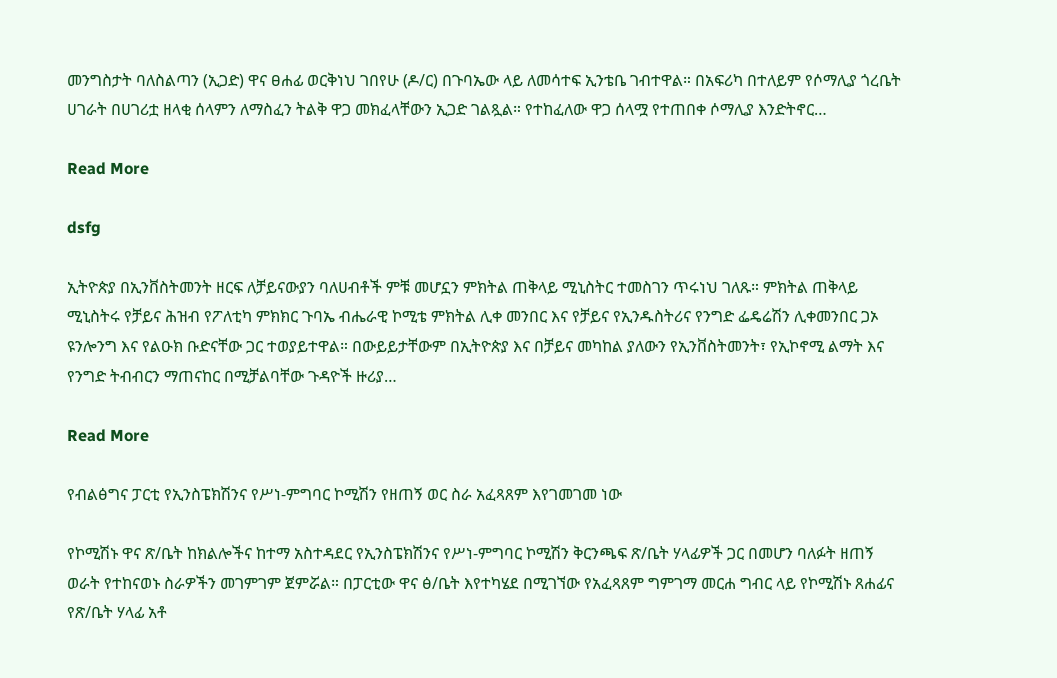መንግስታት ባለስልጣን (ኢጋድ) ዋና ፀሐፊ ወርቅነህ ገበየሁ (ዶ/ር) በጉባኤው ላይ ለመሳተፍ ኢንቴቤ ገብተዋል። በአፍሪካ በተለይም የሶማሊያ ጎረቤት ሀገራት በሀገሪቷ ዘላቂ ሰላምን ለማስፈን ትልቅ ዋጋ መክፈላቸውን ኢጋድ ገልጿል። የተከፈለው ዋጋ ሰላሟ የተጠበቀ ሶማሊያ እንድትኖር…

Read More

dsfg

ኢትዮጵያ በኢንቨስትመንት ዘርፍ ለቻይናውያን ባለሀብቶች ምቹ መሆኗን ምክትል ጠቅላይ ሚኒስትር ተመስገን ጥሩነህ ገለጹ። ምክትል ጠቅላይ ሚኒስትሩ የቻይና ሕዝብ የፖለቲካ ምክክር ጉባኤ ብሔራዊ ኮሚቴ ምክትል ሊቀ መንበር እና የቻይና የኢንዱስትሪና የንግድ ፌዴሬሽን ሊቀመንበር ጋኦ ዩንሎንግ እና የልዑክ ቡድናቸው ጋር ተወያይተዋል። በውይይታቸውም በኢትዮጵያ እና በቻይና መካከል ያለውን የኢንቨስትመንት፣ የኢኮኖሚ ልማት እና የንግድ ትብብርን ማጠናከር በሚቻልባቸው ጉዳዮች ዙሪያ…

Read More

የብልፅግና ፓርቲ የኢንስፔክሽንና የሥነ-ምግባር ኮሚሽን የዘጠኝ ወር ስራ አፈጻጸም እየገመገመ ነው

የኮሚሽኑ ዋና ጽ/ቤት ከክልሎችና ከተማ አስተዳደር የኢንስፔክሽንና የሥነ-ምግባር ኮሚሽን ቅርንጫፍ ጽ/ቤት ሃላፊዎች ጋር በመሆን ባለፉት ዘጠኝ ወራት የተከናወኑ ስራዎችን መገምገም ጀምሯል። በፓርቲው ዋና ፅ/ቤት እየተካሄደ በሚገኘው የአፈጻጸም ግምገማ መርሐ ግብር ላይ የኮሚሽኑ ጸሐፊና የጽ/ቤት ሃላፊ አቶ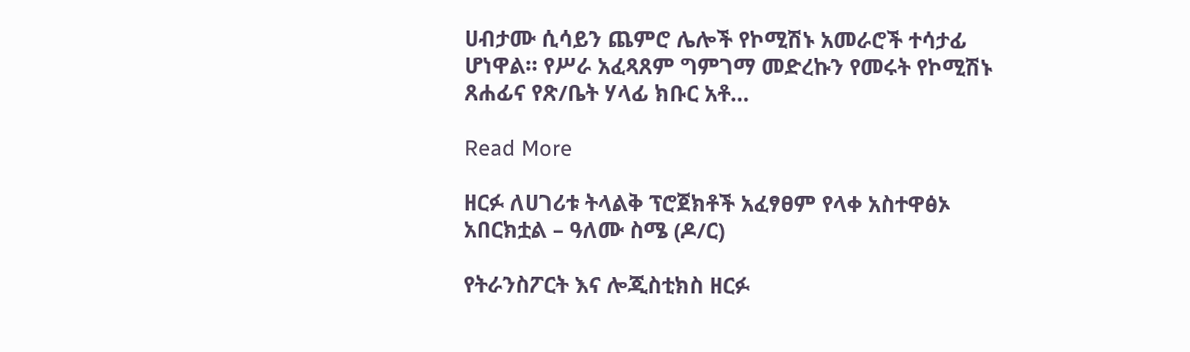ሀብታሙ ሲሳይን ጨምሮ ሌሎች የኮሚሽኑ አመራሮች ተሳታፊ ሆነዋል። የሥራ አፈጻጸም ግምገማ መድረኩን የመሩት የኮሚሽኑ ጸሐፊና የጽ/ቤት ሃላፊ ክቡር አቶ…

Read More

ዘርፉ ለሀገሪቱ ትላልቅ ፕሮጀክቶች አፈፃፀም የላቀ አስተዋፅኦ አበርክቷል – ዓለሙ ስሜ (ዶ/ር)

የትራንስፖርት እና ሎጂስቲክስ ዘርፉ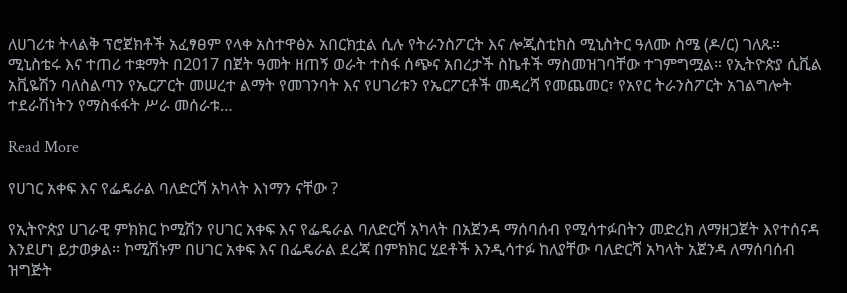ለሀገሪቱ ትላልቅ ፕሮጀክቶች አፈፃፀም የላቀ አስተዋፅኦ አበርክቷል ሲሉ የትራንስፖርት እና ሎጂስቲክስ ሚኒስትር ዓለሙ ስሜ (ዶ/ር) ገለጹ። ሚኒስቴሩ እና ተጠሪ ተቋማት በ2017 በጀት ዓመት ዘጠኝ ወራት ተስፋ ሰጭና አበረታች ስኬቶች ማስመዝገባቸው ተገምግሟል። የኢትዮጵያ ሲቪል አቪዬሽን ባለስልጣን የኤርፖርት መሠረተ ልማት የመገንባት እና የሀገሪቱን የኤርፖርቶች መዳረሻ የመጨመር፣ የአየር ትራንስፖርት አገልግሎት ተደራሽነትን የማስፋፋት ሥራ መሰራቱ…

Read More

የሀገር አቀፍ እና የፌዴራል ባለድርሻ አካላት እነማን ናቸው ?

የኢትዮጵያ ሀገራዊ ምክክር ኮሚሽን የሀገር አቀፍ እና የፌዴራል ባለድርሻ አካላት በአጀንዳ ማሰባሰብ የሚሳተፉበትን መድረክ ለማዘጋጀት እየተሰናዳ እንደሆነ ይታወቃል፡፡ ኮሚሽኑም በሀገር አቀፍ እና በፌዴራል ደረጃ በምክክር ሂደቶች እንዲሳተፉ ከለያቸው ባለድርሻ አካላት አጀንዳ ለማሰባሰብ ዝግጅት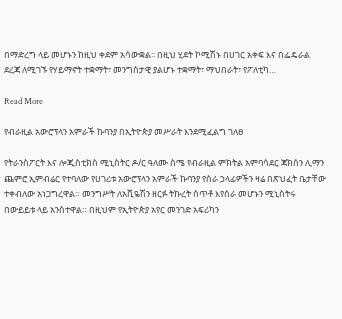በማድረግ ላይ መሆኑን ከዚህ ቀደም አሳውቋል፡፡ በዚህ ሂደት ኮሚሽኑ በሀገር አቀፍ እና በፌዴራል ደረጃ ለሚገኙ የሃይማኖት ተቋማት፣ መንግስታዊ ያልሆኑ ተቋማት፣ ማህበራት፣ የፖለቲካ…

Read More

የብራዚል አውሮፕላን አምራች ኩባንያ በኢትዮጵያ መሥራት እንደሚፈልግ ገለፀ

የትራንስፖርት እና ሎጂስቲክስ ሚኒስትር ዶ/ር ዓለሙ ስሜ የብራዚል ምክትል አምባሳደር ጃክሰን ሊማን ጨምሮ ኢምብሬር የተባለው የሀገሪቱ አውሮፕላን አምራች ኩባንያ የስራ ኃላፊዎችን ዛሬ በጽህፈት ቤታቸው ተቀብለው አነጋግረዋል። መንግሥት ለአቪዬሽን ዘርፉ ትኩረት ሰጥቶ እየሰራ መሆኑን ሚኒስትሩ በውይይቱ ላይ አንስተዋል። በዚህም የኢትዮጵያ አየር መንገድ አፍሪካን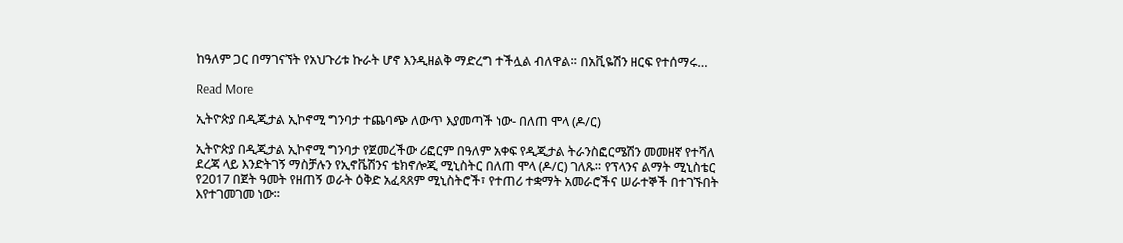ከዓለም ጋር በማገናኘት የአህጉሪቱ ኩራት ሆኖ እንዲዘልቅ ማድረግ ተችሏል ብለዋል። በአቪዬሽን ዘርፍ የተሰማሩ…

Read More

ኢትዮጵያ በዲጂታል ኢኮኖሚ ግንባታ ተጨባጭ ለውጥ እያመጣች ነው- በለጠ ሞላ (ዶ/ር)

ኢትዮጵያ በዲጂታል ኢኮኖሚ ግንባታ የጀመረችው ሪፎርም በዓለም አቀፍ የዲጂታል ትራንስፎርሜሽን መመዘኛ የተሻለ ደረጃ ላይ እንድትገኝ ማስቻሉን የኢኖቬሽንና ቴክኖሎጂ ሚኒስትር በለጠ ሞላ (ዶ/ር) ገለጹ። የፕላንና ልማት ሚኒስቴር የ2017 በጀት ዓመት የዘጠኝ ወራት ዕቅድ አፈጻጸም ሚኒስትሮች፣ የተጠሪ ተቋማት አመራሮችና ሠራተኞች በተገኙበት እየተገመገመ ነው።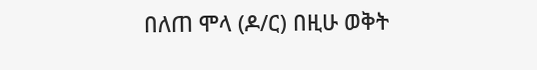በለጠ ሞላ (ዶ/ር) በዚሁ ወቅት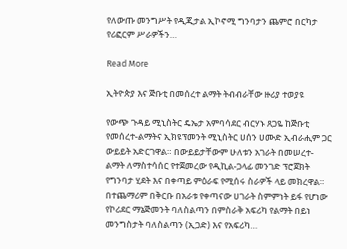የለውጡ መንግሥት የዲጂታል ኢኮኖሚ ግንባታን ጨምሮ በርካታ የሪፎርም ሥራዎችን…

Read More

ኢትዮጵያ እና ጅቡቲ በመሰረተ ልማት ትብብራቸው ዙሪያ ተወያዩ

የውጭ ጉዳይ ሚኒስትር ዴኤታ አምባሳደር ብርሃኑ ጸጋዬ ከጅቡቲ የመሰረተ-ልማትና ኢክዩፕመንት ሚኒስትር ሀሰን ሀሙድ ኢብራሒም ጋር ውይይት አድርገዋል። በውይይታቸውም ሁለቱን አገራት በመሠረተ-ልማት ለማስተሳሰር የተጀመረው የዲኪል-ጋላፊ መንገድ ፕሮጀክት የግንባታ ሂደት እና በቀጣይ ምዕራፍ የሚሰሩ ስራዎች ላይ መክረዋል። በተጨማሪም በቅርቡ በአራቱ የቀጣናው ሀገራት ስምምነት ይፋ የሆነው የኮሪደር ማኔጅመንት ባለስልጣን በምስራቅ አፍሪካ የልማት በይነ መንግስታት ባለስልጣን (ኢጋድ) እና የአፍሪካ…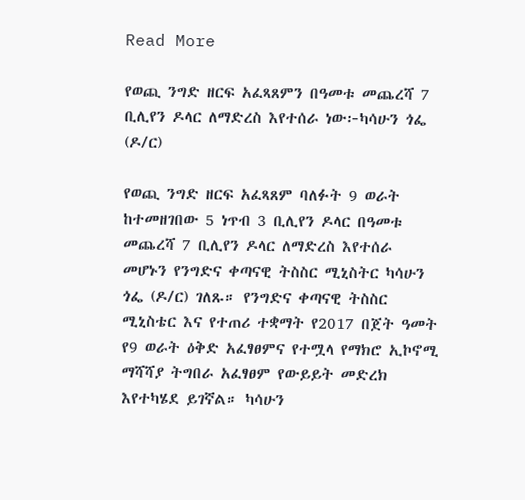Read More

የወጪ ንግድ ዘርፍ አፈጻጸምን በዓመቱ መጨረሻ 7 ቢሊየን ዶላር ለማድረስ እየተሰራ ነው፦ካሳሁን ጎፌ (ዶ/ር)

የወጪ ንግድ ዘርፍ አፈጻጸም ባለፉት 9 ወራት ከተመዘገበው 5 ነጥብ 3 ቢሊየን ዶላር በዓመቱ መጨረሻ 7 ቢሊየን ዶላር ለማድረስ እየተሰራ መሆኑን የንግድና ቀጣናዊ ትስስር ሚኒስትር ካሳሁን ጎፌ (ዶ/ር) ገለጹ። የንግድና ቀጣናዊ ትስስር ሚኒስቴር እና የተጠሪ ተቋማት የ2017 በጀት ዓመት የ9 ወራት ዕቅድ አፈፃፀምና የተሟላ የማክሮ ኢኮኖሚ ማሻሻያ ትግበራ አፈፃፀም የውይይት መድረክ እየተካሄደ ይገኛል። ካሳሁን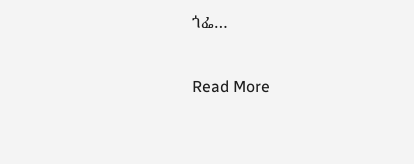ጎፌ…

Read More